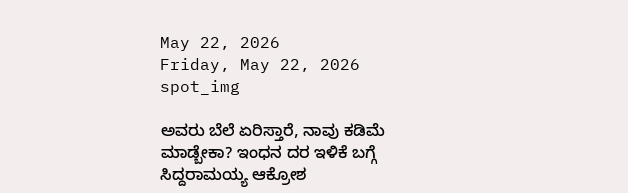May 22, 2026
Friday, May 22, 2026
spot_img

ಅವರು ಬೆಲೆ ಏರಿಸ್ತಾರೆ, ನಾವು ಕಡಿಮೆ ಮಾಡ್ಬೇಕಾ? ಇಂಧನ ದರ ಇಳಿಕೆ ಬಗ್ಗೆ ಸಿದ್ದರಾಮಯ್ಯ ಆಕ್ರೋಶ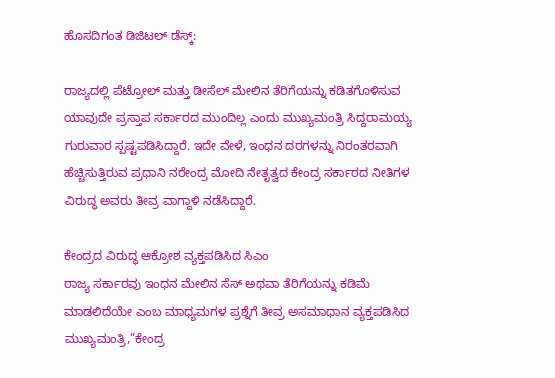ಹೊಸದಿಗಂತ ಡಿಜಿಟಲ್‌ ಡೆಸ್ಕ್:

ರಾಜ್ಯದಲ್ಲಿ ಪೆಟ್ರೋಲ್ ಮತ್ತು ಡೀಸೆಲ್ ಮೇಲಿನ ತೆರಿಗೆಯನ್ನು ಕಡಿತಗೊಳಿಸುವ ಯಾವುದೇ ಪ್ರಸ್ತಾಪ ಸರ್ಕಾರದ ಮುಂದಿಲ್ಲ ಎಂದು ಮುಖ್ಯಮಂತ್ರಿ ಸಿದ್ದರಾಮಯ್ಯ ಗುರುವಾರ ಸ್ಪಷ್ಟಪಡಿಸಿದ್ದಾರೆ. ಇದೇ ವೇಳೆ, ಇಂಧನ ದರಗಳನ್ನು ನಿರಂತರವಾಗಿ ಹೆಚ್ಚಿಸುತ್ತಿರುವ ಪ್ರಧಾನಿ ನರೇಂದ್ರ ಮೋದಿ ನೇತೃತ್ವದ ಕೇಂದ್ರ ಸರ್ಕಾರದ ನೀತಿಗಳ ವಿರುದ್ಧ ಅವರು ತೀವ್ರ ವಾಗ್ದಾಳಿ ನಡೆಸಿದ್ದಾರೆ.

ಕೇಂದ್ರದ ವಿರುದ್ಧ ಆಕ್ರೋಶ ವ್ಯಕ್ತಪಡಿಸಿದ ಸಿಎಂ
ರಾಜ್ಯ ಸರ್ಕಾರವು ಇಂಧನ ಮೇಲಿನ ಸೆಸ್ ಅಥವಾ ತೆರಿಗೆಯನ್ನು ಕಡಿಮೆ ಮಾಡಲಿದೆಯೇ ಎಂಬ ಮಾಧ್ಯಮಗಳ ಪ್ರಶ್ನೆಗೆ ತೀವ್ರ ಅಸಮಾಧಾನ ವ್ಯಕ್ತಪಡಿಸಿದ ಮುಖ್ಯಮಂತ್ರಿ,”ಕೇಂದ್ರ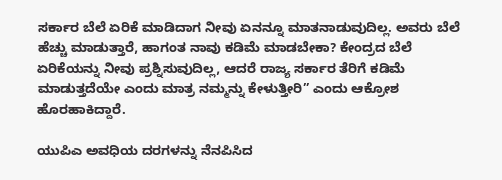ಸರ್ಕಾರ ಬೆಲೆ ಏರಿಕೆ ಮಾಡಿದಾಗ ನೀವು ಏನನ್ನೂ ಮಾತನಾಡುವುದಿಲ್ಲ. ಅವರು ಬೆಲೆ ಹೆಚ್ಚು ಮಾಡುತ್ತಾರೆ, ಹಾಗಂತ ನಾವು ಕಡಿಮೆ ಮಾಡಬೇಕಾ? ಕೇಂದ್ರದ ಬೆಲೆ ಏರಿಕೆಯನ್ನು ನೀವು ಪ್ರಶ್ನಿಸುವುದಿಲ್ಲ, ಆದರೆ ರಾಜ್ಯ ಸರ್ಕಾರ ತೆರಿಗೆ ಕಡಿಮೆ ಮಾಡುತ್ತದೆಯೇ ಎಂದು ಮಾತ್ರ ನಮ್ಮನ್ನು ಕೇಳುತ್ತೀರಿ” ಎಂದು ಆಕ್ರೋಶ ಹೊರಹಾಕಿದ್ದಾರೆ.

ಯುಪಿಎ ಅವಧಿಯ ದರಗಳನ್ನು ನೆನಪಿಸಿದ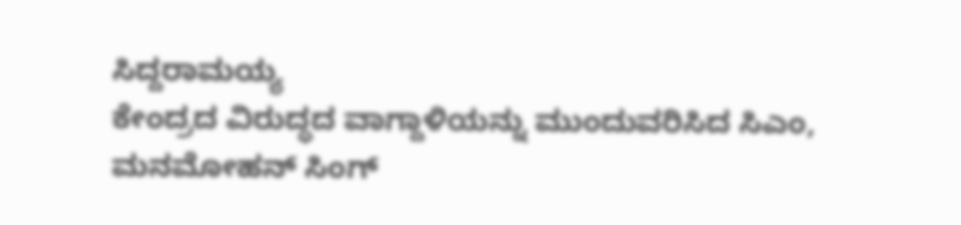ಸಿದ್ದರಾಮಯ್ಯ
ಕೇಂದ್ರದ ವಿರುದ್ಧದ ವಾಗ್ದಾಳಿಯನ್ನು ಮುಂದುವರಿಸಿದ ಸಿಎಂ, ಮನಮೋಹನ್ ಸಿಂಗ್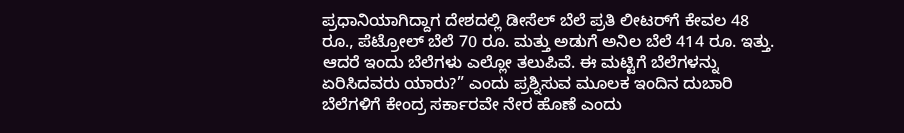ಪ್ರಧಾನಿಯಾಗಿದ್ದಾಗ ದೇಶದಲ್ಲಿ ಡೀಸೆಲ್ ಬೆಲೆ ಪ್ರತಿ ಲೀಟರ್‌ಗೆ ಕೇವಲ 48 ರೂ., ಪೆಟ್ರೋಲ್ ಬೆಲೆ 70 ರೂ. ಮತ್ತು ಅಡುಗೆ ಅನಿಲ ಬೆಲೆ 414 ರೂ. ಇತ್ತು. ಆದರೆ ಇಂದು ಬೆಲೆಗಳು ಎಲ್ಲೋ ತಲುಪಿವೆ. ಈ ಮಟ್ಟಿಗೆ ಬೆಲೆಗಳನ್ನು ಏರಿಸಿದವರು ಯಾರು?” ಎಂದು ಪ್ರಶ್ನಿಸುವ ಮೂಲಕ ಇಂದಿನ ದುಬಾರಿ ಬೆಲೆಗಳಿಗೆ ಕೇಂದ್ರ ಸರ್ಕಾರವೇ ನೇರ ಹೊಣೆ ಎಂದು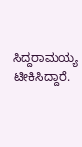ಸಿದ್ದರಾಮಯ್ಯ ಟೀಕಿಸಿದ್ದಾರೆ.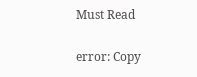Must Read

error: Copy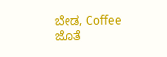ಬೇಡ, Coffee ಜೊತೆ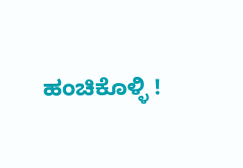ಹಂಚಿಕೊಳ್ಳಿ !